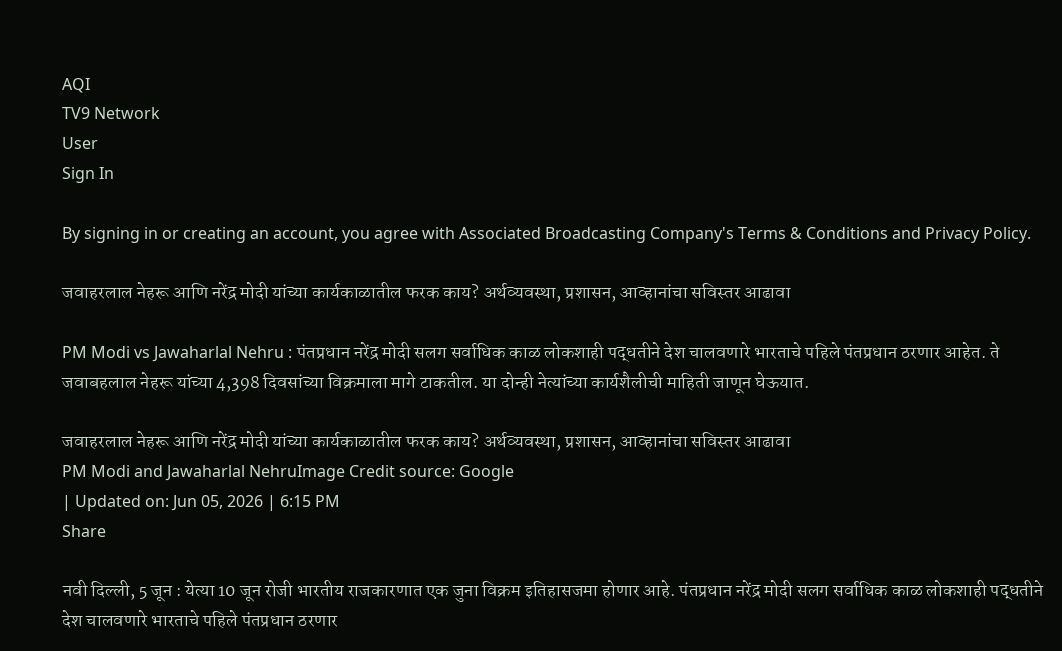AQI
TV9 Network
User
Sign In

By signing in or creating an account, you agree with Associated Broadcasting Company's Terms & Conditions and Privacy Policy.

जवाहरलाल नेहरू आणि नरेंद्र मोदी यांच्या कार्यकाळातील फरक काय? अर्थव्यवस्था, प्रशासन, आव्हानांचा सविस्तर आढावा

PM Modi vs Jawaharlal Nehru : पंतप्रधान नरेंद्र मोदी सलग सर्वाधिक काळ लोकशाही पद्धतीने देश चालवणारे भारताचे पहिले पंतप्रधान ठरणार आहेत. ते जवाबहलाल नेहरू यांच्या 4,398 दिवसांच्या विक्रमाला मागे टाकतील. या दोन्ही नेत्यांच्या कार्यशैलीची माहिती जाणून घेऊयात.

जवाहरलाल नेहरू आणि नरेंद्र मोदी यांच्या कार्यकाळातील फरक काय? अर्थव्यवस्था, प्रशासन, आव्हानांचा सविस्तर आढावा
PM Modi and Jawaharlal NehruImage Credit source: Google
| Updated on: Jun 05, 2026 | 6:15 PM
Share

नवी दिल्ली, 5 जून : येत्या 10 जून रोजी भारतीय राजकारणात एक जुना विक्रम इतिहासजमा होणार आहे. पंतप्रधान नरेंद्र मोदी सलग सर्वाधिक काळ लोकशाही पद्धतीने देश चालवणारे भारताचे पहिले पंतप्रधान ठरणार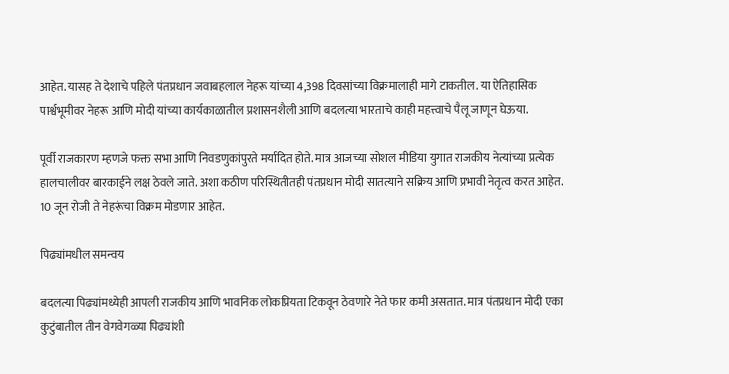आहेत. यासह ते देशाचे पहिले पंतप्रधान जवाबहलाल नेहरू यांच्या 4,398 दिवसांच्या विक्रमालाही मागे टाकतील. या ऐतिहासिक पार्श्वभूमीवर नेहरू आणि मोदी यांच्या कार्यकाळातील प्रशासनशैली आणि बदलत्या भारताचे काही महत्त्वाचे पैलू जाणून घेऊया.

पूर्वी राजकारण म्हणजे फक्त सभा आणि निवडणुकांपुरते मर्यादित होते. मात्र आजच्या सोशल मीडिया युगात राजकीय नेत्यांच्या प्रत्येक हालचालीवर बारकाईने लक्ष ठेवले जाते. अशा कठीण परिस्थितीतही पंतप्रधान मोदी सातत्याने सक्रिय आणि प्रभावी नेतृत्व करत आहेत. 10 जून रोजी ते नेहरूंचा विक्रम मोडणार आहेत.

पिढ्यांमधील समन्वय

बदलत्या पिढ्यांमध्येही आपली राजकीय आणि भावनिक लोकप्रियता टिकवून ठेवणारे नेते फार कमी असतात. मात्र पंतप्रधान मोदी एका कुटुंबातील तीन वेगवेगळ्या पिढ्यांशी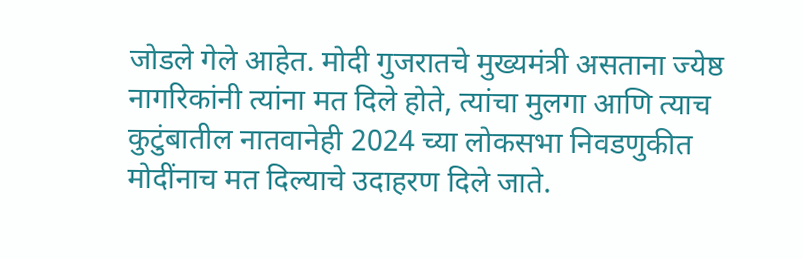जोडले गेले आहेत. मोदी गुजरातचे मुख्यमंत्री असताना ज्येष्ठ नागरिकांनी त्यांना मत दिले होते, त्यांचा मुलगा आणि त्याच कुटुंबातील नातवानेही 2024 च्या लोकसभा निवडणुकीत मोदींनाच मत दिल्याचे उदाहरण दिले जाते.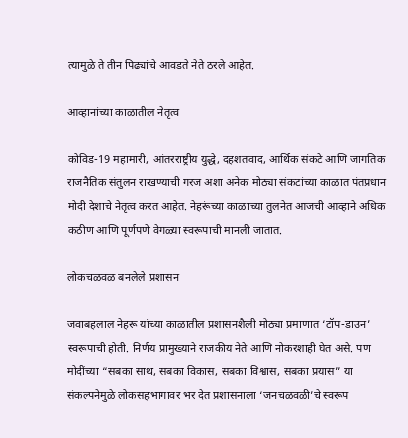त्यामुळे ते तीन पिढ्यांचे आवडते नेते ठरले आहेत.

आव्हानांच्या काळातील नेतृत्व

कोविड-19 महामारी, आंतरराष्ट्रीय युद्धे, दहशतवाद, आर्थिक संकटे आणि जागतिक राजनैतिक संतुलन राखण्याची गरज अशा अनेक मोठ्या संकटांच्या काळात पंतप्रधान मोदी देशाचे नेतृत्व करत आहेत. नेहरूंच्या काळाच्या तुलनेत आजची आव्हाने अधिक कठीण आणि पूर्णपणे वेगळ्या स्वरूपाची मानली जातात.

लोकचळवळ बनलेले प्रशासन

जवाबहलाल नेहरू यांच्या काळातील प्रशासनशैली मोठ्या प्रमाणात ‘टॉप-डाउन’ स्वरूपाची होती. निर्णय प्रामुख्याने राजकीय नेते आणि नोकरशाही घेत असे. पण मोदींच्या “सबका साथ, सबका विकास, सबका विश्वास, सबका प्रयास” या संकल्पनेमुळे लोकसहभागावर भर देत प्रशासनाला ‘जनचळवळी’चे स्वरूप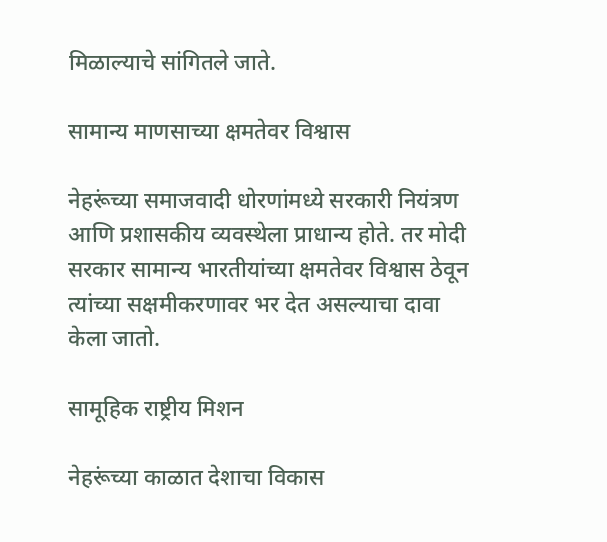मिळाल्याचे सांगितले जाते.

सामान्य माणसाच्या क्षमतेवर विश्वास

नेहरूंच्या समाजवादी धोरणांमध्ये सरकारी नियंत्रण आणि प्रशासकीय व्यवस्थेला प्राधान्य होते. तर मोदी सरकार सामान्य भारतीयांच्या क्षमतेवर विश्वास ठेवून त्यांच्या सक्षमीकरणावर भर देत असल्याचा दावा केला जातो.

सामूहिक राष्ट्रीय मिशन

नेहरूंच्या काळात देशाचा विकास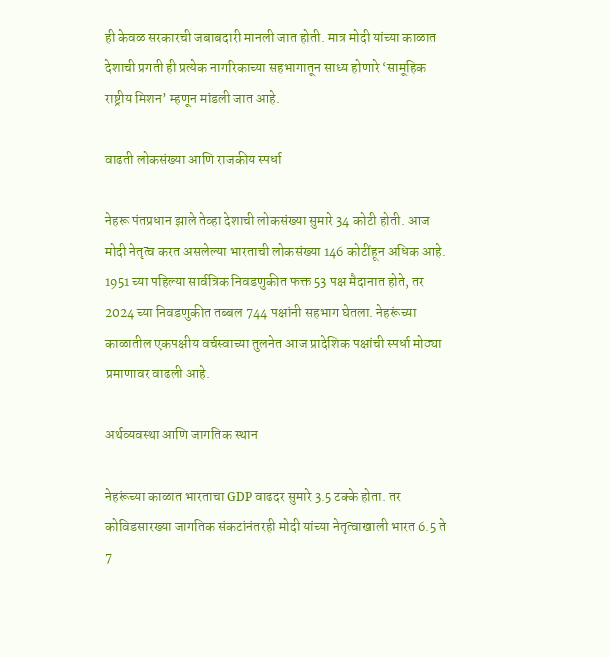ही केवळ सरकारची जबाबदारी मानली जात होती. मात्र मोदी यांच्या काळात देशाची प्रगती ही प्रत्येक नागरिकाच्या सहभागातून साध्य होणारे ‘सामूहिक राष्ट्रीय मिशन’ म्हणून मांडली जात आहे.

वाढती लोकसंख्या आणि राजकीय स्पर्धा

नेहरू पंतप्रधान झाले तेव्हा देशाची लोकसंख्या सुमारे 34 कोटी होती. आज मोदी नेतृत्व करत असलेल्या भारताची लोकसंख्या 146 कोटींहून अधिक आहे. 1951 च्या पहिल्या सार्वत्रिक निवडणुकीत फक्त 53 पक्ष मैदानात होते, तर 2024 च्या निवडणुकीत तब्बल 744 पक्षांनी सहभाग घेतला. नेहरूंच्या काळातील एकपक्षीय वर्चस्वाच्या तुलनेत आज प्रादेशिक पक्षांची स्पर्धा मोठ्या प्रमाणावर वाढली आहे.

अर्थव्यवस्था आणि जागतिक स्थान

नेहरूंच्या काळात भारताचा GDP वाढदर सुमारे 3.5 टक्के होता. तर कोविडसारख्या जागतिक संकटांनंतरही मोदी यांच्या नेतृत्वाखाली भारत 6.5 ते 7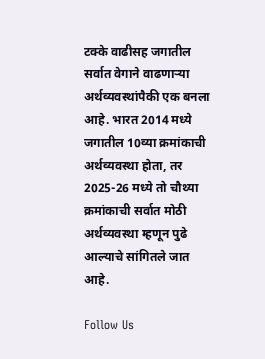टक्के वाढीसह जगातील सर्वात वेगाने वाढणाऱ्या अर्थव्यवस्थांपैकी एक बनला आहे. भारत 2014 मध्ये जगातील 10व्या क्रमांकाची अर्थव्यवस्था होता, तर 2025-26 मध्ये तो चौथ्या क्रमांकाची सर्वात मोठी अर्थव्यवस्था म्हणून पुढे आल्याचे सांगितले जात आहे.

Follow Us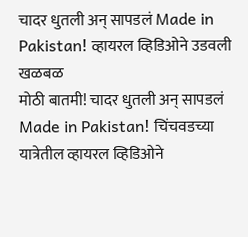चादर धुतली अन् सापडलं Made in Pakistan! व्हायरल व्हिडिओने उडवली खळबळ
मोठी बातमी! चादर धुतली अन् सापडलं Made in Pakistan! चिंचवडच्या यात्रेतील व्हायरल व्हिडिओने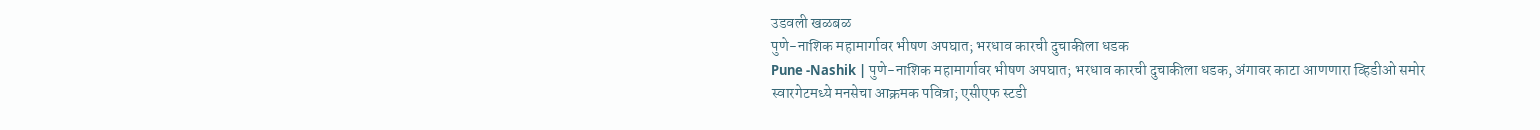उडवली खळबळ
पुणे-नाशिक महामार्गावर भीषण अपघात; भरधाव कारची दुचाकीला धडक
Pune -Nashik | पुणे-नाशिक महामार्गावर भीषण अपघात; भरधाव कारची दुचाकीला धडक, अंगावर काटा आणणारा व्हिडीओ समोर
स्वारगेटमध्ये मनसेचा आक्रमक पवित्रा; एसीएफ स्टडी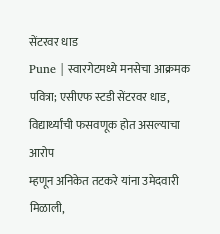सेंटरवर धाड
Pune | स्वारगेटमध्ये मनसेचा आक्रमक पवित्रा; एसीएफ स्टडी सेंटरवर धाड, विद्यार्थ्यांची फसवणूक होत असल्याचा आरोप
म्हणून अनिकेत तटकरे यांना उमेदवारी मिळाली,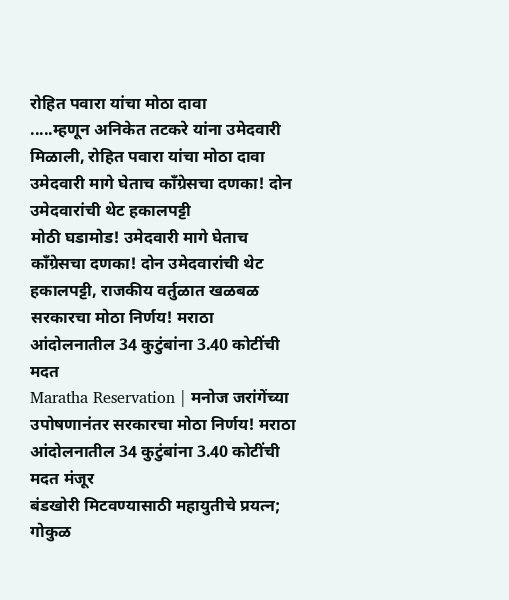रोहित पवारा यांचा मोठा दावा
.....म्हणून अनिकेत तटकरे यांना उमेदवारी मिळाली, रोहित पवारा यांचा मोठा दावा
उमेदवारी मागे घेताच काँग्रेसचा दणका! दोन उमेदवारांची थेट हकालपट्टी
मोठी घडामोड! उमेदवारी मागे घेताच काँग्रेसचा दणका! दोन उमेदवारांची थेट हकालपट्टी, राजकीय वर्तुळात खळबळ
सरकारचा मोठा निर्णय! मराठा आंदोलनातील 34 कुटुंबांना 3.40 कोटींची मदत
Maratha Reservation | मनोज जरांगेंच्या उपोषणानंतर सरकारचा मोठा निर्णय! मराठा आंदोलनातील 34 कुटुंबांना 3.40 कोटींची मदत मंजूर
बंडखोरी मिटवण्यासाठी महायुतीचे प्रयत्न; गोकुळ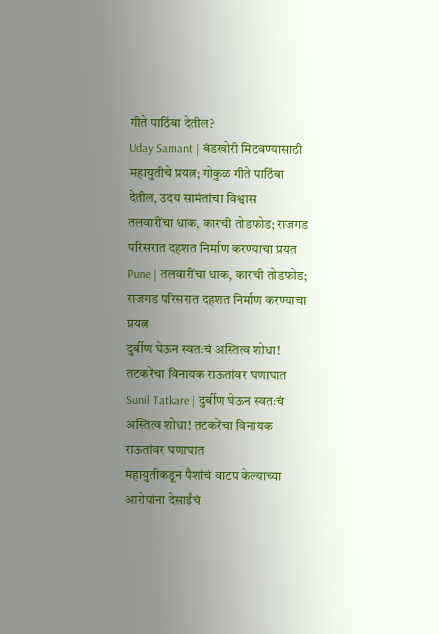गीते पाठिंबा देतील?
Uday Samant | बंडखोरी मिटवण्यासाठी महायुतीचे प्रयत्न; गोकुळ गीते पाठिंबा देतील, उदय सामंतांचा विश्वास
तलवारींचा धाक, कारची तोडफोड; राजगड परिसरात दहशत निर्माण करण्याचा प्रयत
Pune | तलवारींचा धाक, कारची तोडफोड; राजगड परिसरात दहशत निर्माण करण्याचा प्रयत्न
दुर्बीण घेऊन स्वतःचं अस्तित्व शोधा! तटकरेंचा विनायक राऊतांवर घणाघात
Sunil Tatkare | दुर्बीण घेऊन स्वतःचं अस्तित्व शोधा! तटकरेंचा विनायक राऊतांवर घणाघात
महायुतीकडून पैशांचं वाटप केल्याच्या आरोपांना देसाईंचं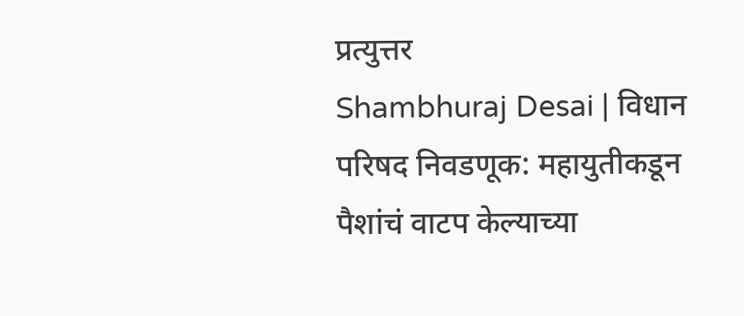प्रत्युत्तर
Shambhuraj Desai | विधान परिषद निवडणूक: महायुतीकडून पैशांचं वाटप केल्याच्या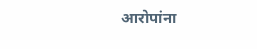आरोपांना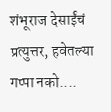शंभूराज देसाईंचं प्रत्युत्तर, हवेतल्या गप्पा नको....